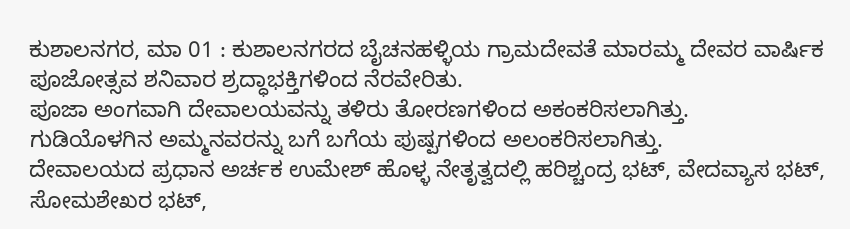ಕುಶಾಲನಗರ, ಮಾ 01 : ಕುಶಾಲನಗರದ ಬೈಚನಹಳ್ಳಿಯ ಗ್ರಾಮದೇವತೆ ಮಾರಮ್ಮ ದೇವರ ವಾರ್ಷಿಕ ಪೂಜೋತ್ಸವ ಶನಿವಾರ ಶ್ರದ್ಧಾಭಕ್ತಿಗಳಿಂದ ನೆರವೇರಿತು.
ಪೂಜಾ ಅಂಗವಾಗಿ ದೇವಾಲಯವನ್ನು ತಳಿರು ತೋರಣಗಳಿಂದ ಅಕಂಕರಿಸಲಾಗಿತ್ತು.
ಗುಡಿಯೊಳಗಿನ ಅಮ್ಮನವರನ್ನು ಬಗೆ ಬಗೆಯ ಪುಷ್ಪಗಳಿಂದ ಅಲಂಕರಿಸಲಾಗಿತ್ತು.
ದೇವಾಲಯದ ಪ್ರಧಾನ ಅರ್ಚಕ ಉಮೇಶ್ ಹೊಳ್ಳ ನೇತೃತ್ವದಲ್ಲಿ ಹರಿಶ್ಚಂದ್ರ ಭಟ್, ವೇದವ್ಯಾಸ ಭಟ್, ಸೋಮಶೇಖರ ಭಟ್,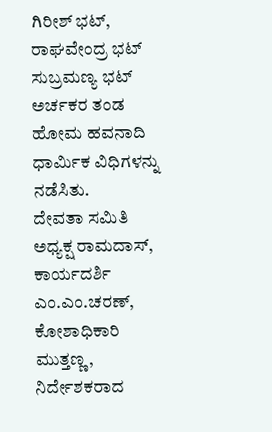ಗಿರೀಶ್ ಭಟ್, ರಾಘವೇಂದ್ರ ಭಟ್ ಸುಬ್ರಮಣ್ಯ ಭಟ್ ಅರ್ಚಕರ ತಂಡ ಹೋಮ ಹವನಾದಿ ಧಾರ್ಮಿಕ ವಿಧಿಗಳನ್ನು ನಡೆಸಿತು.
ದೇವತಾ ಸಮಿತಿ ಅಧ್ಯಕ್ಷ ರಾಮದಾಸ್, ಕಾರ್ಯದರ್ಶಿ ಎಂ.ಎಂ.ಚರಣ್, ಕೋಶಾಧಿಕಾರಿ ಮುತ್ತಣ್ಣ, ನಿರ್ದೇಶಕರಾದ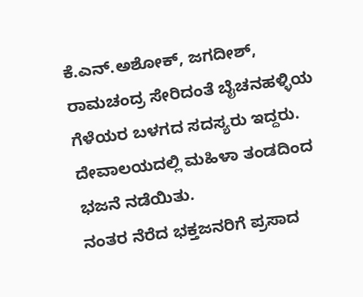ಕೆ.ಎನ್.ಅಶೋಕ್, ಜಗದೀಶ್, ರಾಮಚಂದ್ರ ಸೇರಿದಂತೆ ಬೈಚನಹಳ್ಳಿಯ ಗೆಳೆಯರ ಬಳಗದ ಸದಸ್ಯರು ಇದ್ದರು.
ದೇವಾಲಯದಲ್ಲಿ ಮಹಿಳಾ ತಂಡದಿಂದ ಭಜನೆ ನಡೆಯಿತು.
ನಂತರ ನೆರೆದ ಭಕ್ತಜನರಿಗೆ ಪ್ರಸಾದ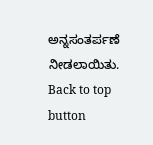ಅನ್ನಸಂತರ್ಪಣೆ ನೀಡಲಾಯಿತು.
Back to top button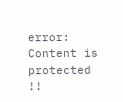error: Content is protected !!